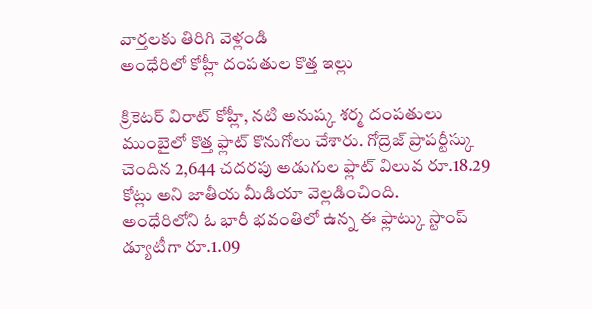వార్తలకు తిరిగి వెళ్లండి
అంధేరిలో కోహ్లీ దంపతుల కొత్త ఇల్లు

క్రికెటర్ విరాట్ కోహ్లీ, నటి అనుష్క శర్మ దంపతులు ముంబైలో కొత్త ఫ్లాట్ కొనుగోలు చేశారు. గోద్రెజ్ ప్రాపర్టీస్కు చెందిన 2,644 చదరపు అడుగుల ఫ్లాట్ విలువ రూ.18.29 కోట్లు అని జాతీయ మీడియా వెల్లడించింది.
అంధేరిలోని ఓ భారీ భవంతిలో ఉన్న ఈ ఫ్లాట్కు స్టాంప్ డ్యూటీగా రూ.1.09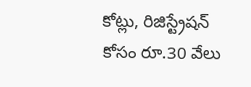కోట్లు, రిజిస్ట్రేషన్ కోసం రూ.30 వేలు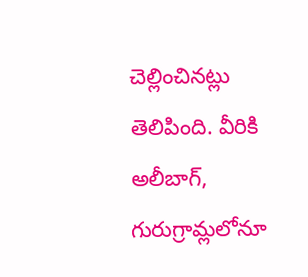చెల్లించినట్లు తెలిపింది. వీరికి అలీబాగ్, గురుగ్రామ్లలోనూ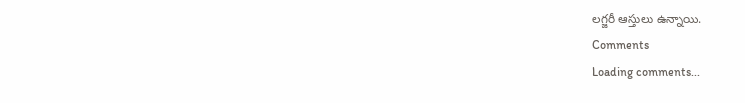లగ్జరీ ఆస్తులు ఉన్నాయి.
Comments
Loading comments...